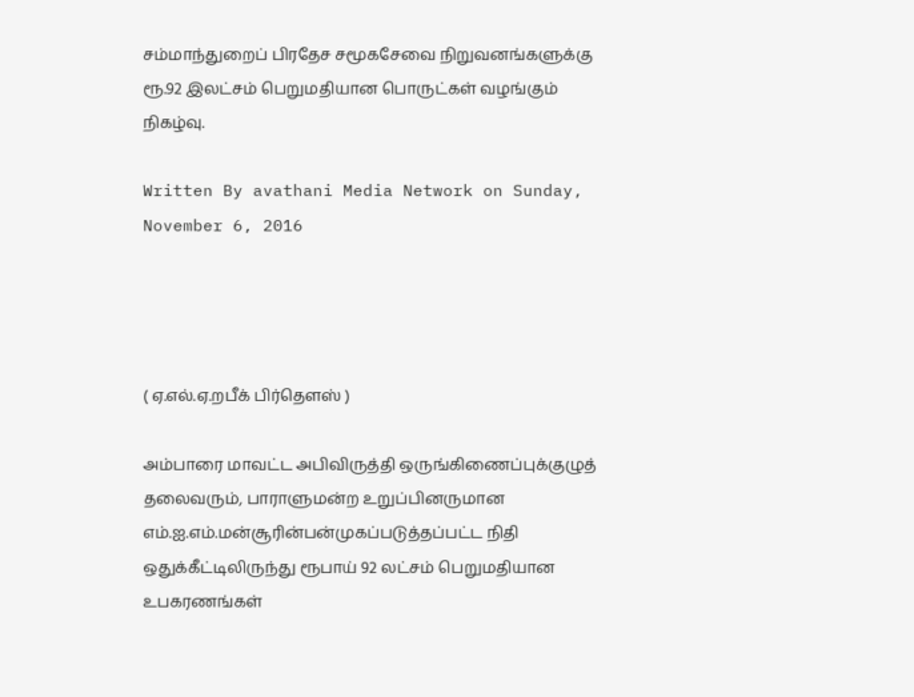சம்மாந்துறைப் பிரதேச சமூகசேவை நிறுவனங்களுக்கு ரூ.92 இலட்சம் பெறுமதியான பொருட்கள் வழங்கும் நிகழ்வு.

Written By avathani Media Network on Sunday, November 6, 2016




( ஏ.எல்.ஏ.றபீக் பிர்தௌஸ் )

அம்பாரை மாவட்ட அபிவிருத்தி ஒருங்கிணைப்புக்குழுத் தலைவரும், பாராளுமன்ற உறுப்பினருமான எம்.ஐ.எம்.மன்சூரின்பன்முகப்படுத்தப்பட்ட நிதி ஒதுக்கீட்டிலிருந்து ரூபாய் 92 லட்சம் பெறுமதியான உபகரணங்கள்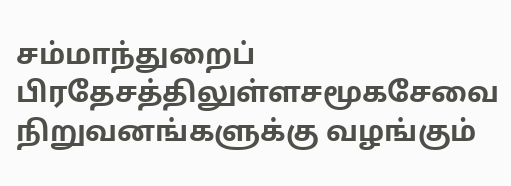சம்மாந்துறைப் பிரதேசத்திலுள்ளசமூகசேவை நிறுவனங்களுக்கு வழங்கும்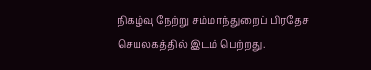நிகழ்வு நேற்று சம்மாந்துறைப் பிரதேச செயலகத்தில் இடம் பெற்றது.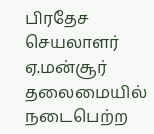பிரதேச செயலாளர் ஏ.மன்சூர் தலைமையில் நடைபெற்ற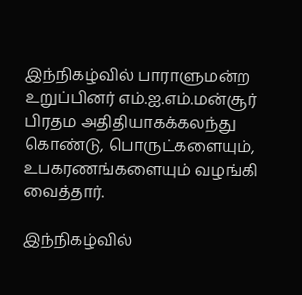இந்நிகழ்வில் பாராளுமன்ற உறுப்பினர் எம்.ஐ.எம்.மன்சூர் பிரதம அதிதியாகக்கலந்து கொண்டு, பொருட்களையும், உபகரணங்களையும் வழங்கி வைத்தார்.

இந்நிகழ்வில்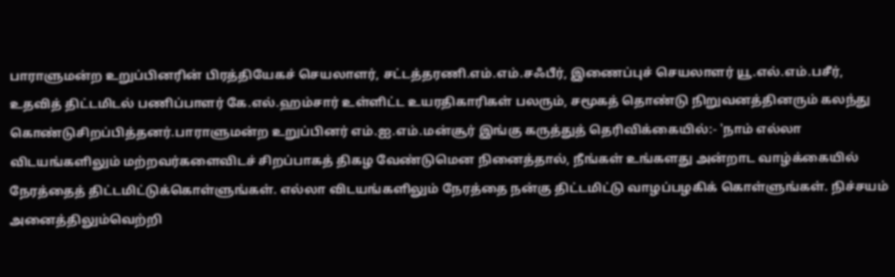பாராளுமன்ற உறுப்பினரின் பிரத்தியேகச் செயலாளர், சட்டத்தரணி.எம்.எம்.சஃபீர், இணைப்புச் செயலாளர் யூ.எல்.எம்.பசீர், உதவித் திட்டமிடல் பணிப்பாளர் கே.எல்.ஹம்சார் உள்ளிட்ட உயரதிகாரிகள் பலரும், சமூகத் தொண்டு நிறுவனத்தினரும் கலந்து கொண்டுசிறப்பித்தனர்.பாராளுமன்ற உறுப்பினர் எம்.ஐ.எம்.மன்சூர் இங்கு கருத்துத் தெரிவிக்கையில்:- 'நாம் எல்லா விடயங்களிலும் மற்றவர்களைவிடச் சிறப்பாகத் திகழ வேண்டுமென நினைத்தால், நீங்கள் உங்களது அன்றாட வாழ்க்கையில் நேரத்தைத் திட்டமிட்டுக்கொள்ளுங்கள். எல்லா விடயங்களிலும் நேரத்தை நன்கு திட்டமிட்டு வாழப்பழகிக் கொள்ளுங்கள். நிச்சயம் அனைத்திலும்வெற்றி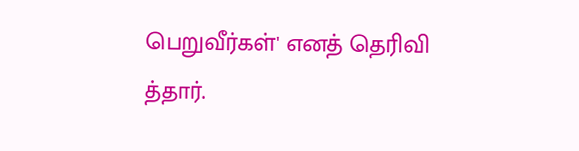பெறுவீர்கள்' எனத் தெரிவி
த்தார்.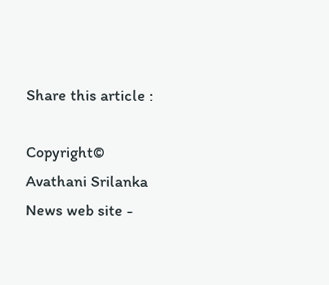Share this article :

Copyright© Avathani Srilanka News web site -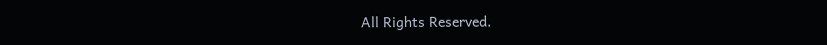All Rights Reserved.